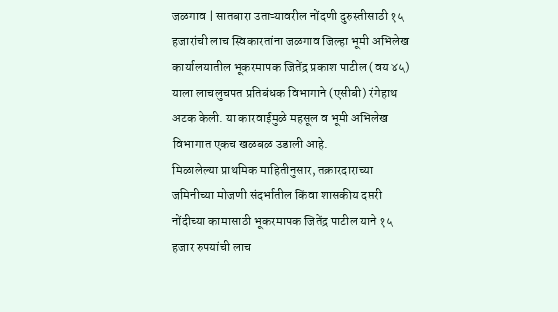जळगाव | सातबारा उताऱ्यावरील नोंदणी दुरुस्तीसाठी १५ हजारांची लाच स्विकारतांना जळगाव जिल्हा भूमी अभिलेख कार्यालयातील भूकरमापक जितेंद्र प्रकाश पाटील (वय ४५) याला लाचलुचपत प्रतिबंधक विभागाने (एसीबी) रंगेहाथ अटक केली. या कारवाईमुळे महसूल व भूमी अभिलेख विभागात एकच खळबळ उडाली आहे.
मिळालेल्या प्राथमिक माहितीनुसार, तक्रारदाराच्या जमिनीच्या मोजणी संदर्भातील किंवा शासकीय दप्तरी नोंदीच्या कामासाठी भूकरमापक जितेंद्र पाटील याने १५ हजार रुपयांची लाच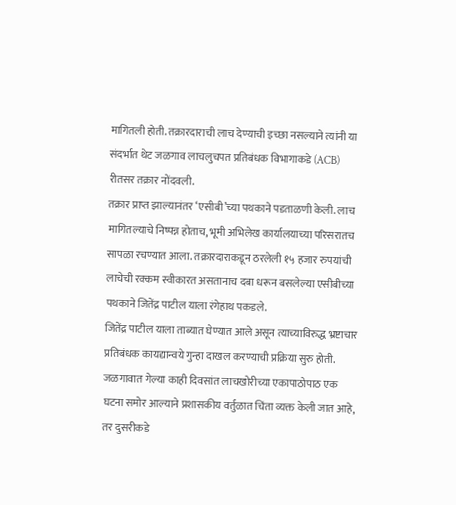मागितली होती. तक्रारदाराची लाच देण्याची इच्छा नसल्याने त्यांनी या संदर्भात थेट जळगाव लाचलुचपत प्रतिबंधक विभागाकडे (ACB) रीतसर तक्रार नोंदवली.
तक्रार प्राप्त झाल्यानंतर ‘एसीबी’च्या पथकाने पडताळणी केली. लाच मागितल्याचे निष्पन्न होताच, भूमी अभिलेख कार्यालयाच्या परिसरातच सापळा रचण्यात आला. तक्रारदाराकडून ठरलेली १५ हजार रुपयांची लाचेची रक्कम स्वीकारत असतानाच दबा धरून बसलेल्या एसीबीच्या पथकाने जितेंद्र पाटील याला रंगेहाथ पकडले.
जितेंद्र पाटील याला ताब्यात घेण्यात आले असून त्याच्याविरुद्ध भ्रष्टाचार प्रतिबंधक कायद्यान्वये गुन्हा दाखल करण्याची प्रक्रिया सुरु होती. जळगावात गेल्या काही दिवसांत लाचखोरीच्या एकापाठोपाठ एक घटना समोर आल्याने प्रशासकीय वर्तुळात चिंता व्यक्त केली जात आहे, तर दुसरीकडे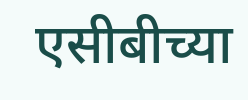एसीबीच्या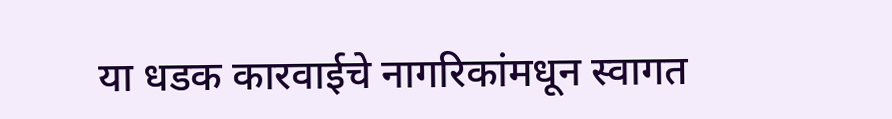या धडक कारवाईचे नागरिकांमधून स्वागत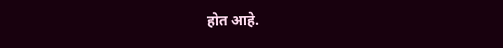होत आहे.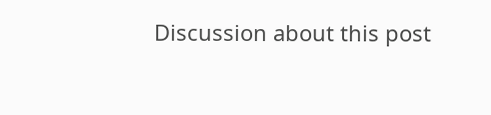Discussion about this post